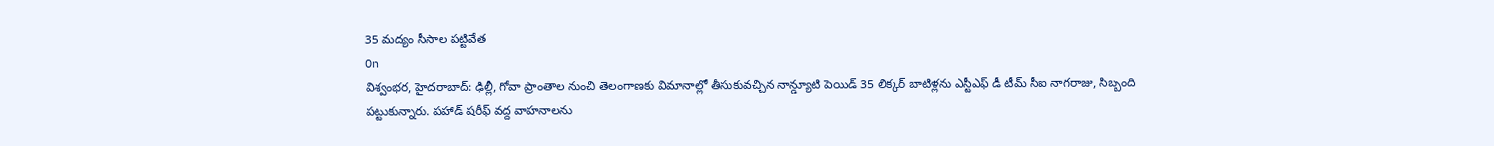35 మద్యం సీసాల పట్టివేత
On
విశ్వంభర, హైదరాబాద్: ఢిల్లీ, గోవా ప్రాంతాల నుంచి తెలంగాణకు విమానాల్లో తీసుకువచ్చిన నాన్డ్యూటి పెయిడ్ 35 లిక్కర్ బాటిళ్లను ఎస్టీఎఫ్ డీ టీమ్ సీఐ నాగరాజు, సిబ్బంది పట్టుకున్నారు. పహాడ్ షరీఫ్ వద్ద వాహనాలను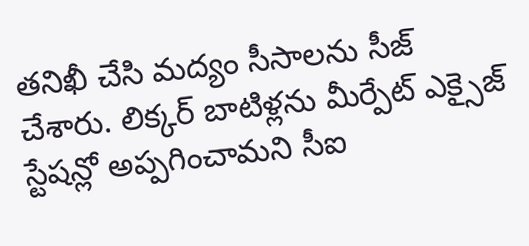తనిఖీ చేసి మద్యం సీసాలను సీజ్ చేశారు. లిక్కర్ బాటిళ్లను మీర్పేట్ ఎక్సైజ్ స్టేషన్లో అప్పగించామని సీఐ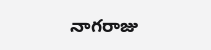నాగరాజు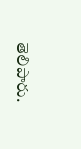తెలిపారు.